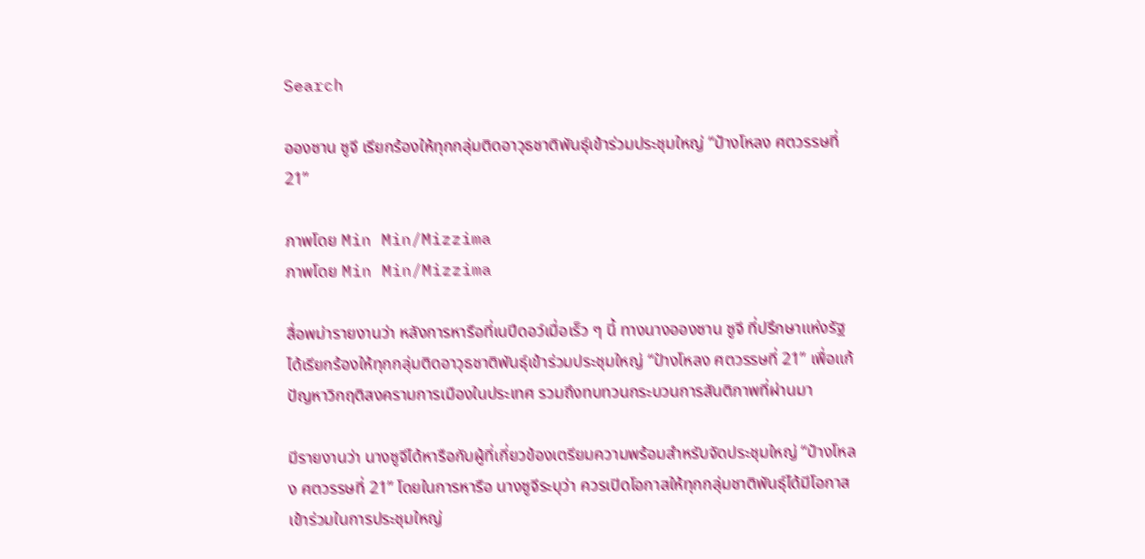Search

อองซาน ซูจี เรียกร้องให้ทุกกลุ่มติดอาวุธชาติพันธุ์เข้าร่วมประชุมใหญ่ “ป๋างโหลง ศตวรรษที่ 21”

ภาพโดย Min Min/Mizzima
ภาพโดย Min Min/Mizzima

สื่อพม่ารายงานว่า หลังการหารือที่เนปีดอว์เมื่อเร็ว ๆ นี้ ทางนางอองซาน ซูจี ที่ปรึกษาแห่งรัฐได้เรียกร้องให้ทุกกลุ่มติดอาวุธชาติพันธุ์เข้าร่วมประชุมใหญ่ “ป๋างโหลง ศตวรรษที่ 21” เพื่อแก้ปัญหาวิกฤติสงครามการเมืองในประเทศ รวมถึงทบทวนกระบวนการสันติภาพที่ผ่านมา

มีรายงานว่า นางซูจีได้หารือกับผู้ที่เกี่ยวข้องเตรียมความพร้อมสำหรับจัดประชุมใหญ่ “ป๋างโหลง ศตวรรษที่ 21” โดยในการหารือ นางซูจีระบุว่า ควรเปิดโอกาสให้ทุกกลุ่มชาติพันธุ์ได้มีโอกาสเข้าร่วมในการประชุมใหญ่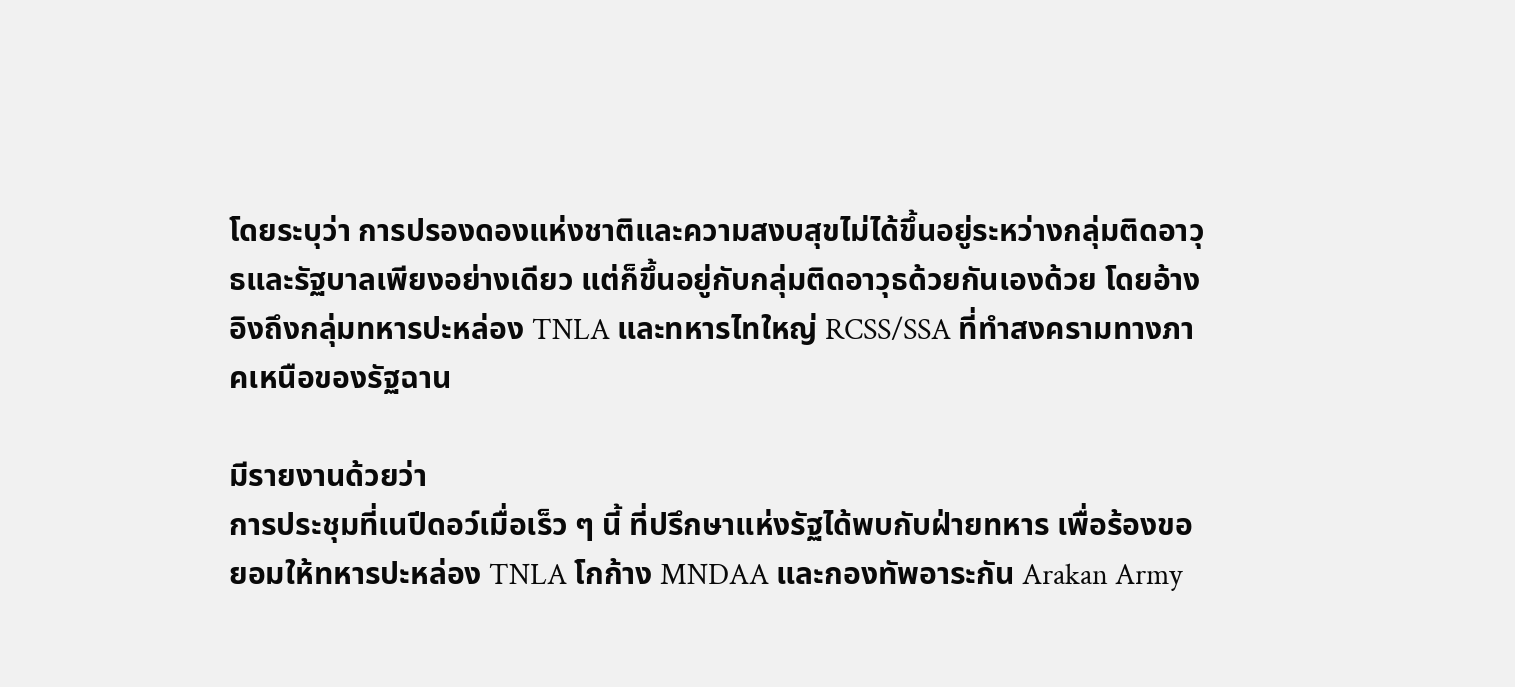โดยระบุว่า การปรองดองแห่งชาติและความสงบสุขไม่ได้ขึ้นอยู่ระหว่างกลุ่มติดอาวุธและรัฐบาลเพียงอย่างเดียว แต่ก็ขึ้นอยู่กับกลุ่มติดอาวุธด้วยกันเองด้วย โดยอ้างอิงถึงกลุ่มทหารปะหล่อง TNLA และทหารไทใหญ่ RCSS/SSA ที่ทำสงครามทางภาคเหนือของรัฐฉาน

มีรายงานด้วยว่า
การประชุมที่เนปีดอว์เมื่อเร็ว ๆ นี้ ที่ปรึกษาแห่งรัฐได้พบกับฝ่ายทหาร เพื่อร้องขอยอมให้ทหารปะหล่อง TNLA โกก้าง MNDAA และกองทัพอาระกัน Arakan Army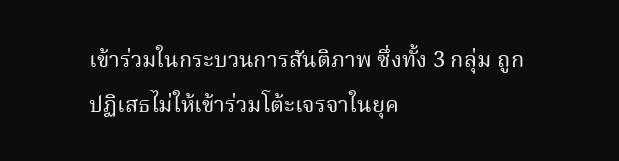เข้าร่วมในกระบวนการสันติภาพ ซึ่งทั้ง 3 กลุ่ม ถูกปฏิเสธไม่ให้เข้าร่วมโต้ะเจรจาในยุค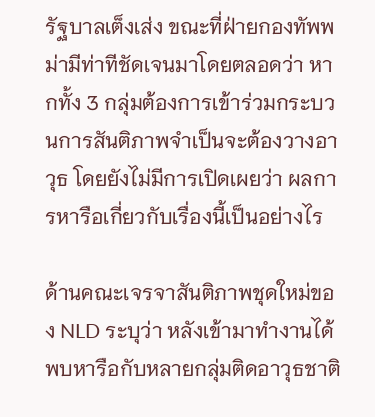รัฐบาลเต็งเส่ง ขณะที่ฝ่ายกองทัพพม่ามีท่าทีชัดเจนมาโดยตลอดว่า หากทั้ง 3 กลุ่มต้องการเข้าร่วมกระบวนการสันติภาพจำเป็นจะต้องวางอาวุธ โดยยังไม่มีการเปิดเผยว่า ผลการหารือเกี่ยวกับเรื่องนี้เป็นอย่างไร

ด้านคณะเจรจาสันติภาพชุดใหม่ของ NLD ระบุว่า หลังเข้ามาทำงานได้พบหารือกับหลายกลุ่มติดอาวุธชาติ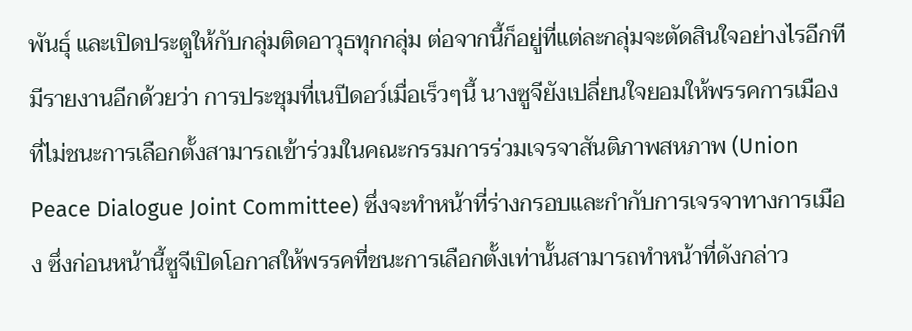พันธุ์ และเปิดประตูให้กับกลุ่มติดอาวุธทุกกลุ่ม ต่อจากนี้ก็อยู่ที่แต่ละกลุ่มจะตัดสินใจอย่างไรอีกที มีรายงานอีกด้วยว่า การประชุมที่เนปีดอว์เมื่อเร็วๆนี้ นางซูจียังเปลี่ยนใจยอมให้พรรคการเมืองที่ไม่ชนะการเลือกตั้งสามารถเข้าร่วมในคณะกรรมการร่วมเจรจาสันติภาพสหภาพ (Union Peace Dialogue Joint Committee) ซึ่งจะทำหน้าที่ร่างกรอบและกำกับการเจรจาทางการเมือง ซึ่งก่อนหน้านี้ซูจีเปิดโอกาสให้พรรคที่ชนะการเลือกตั้งเท่านั้นสามารถทำหน้าที่ดังกล่าว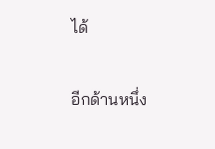ได้

อีกด้านหนึ่ง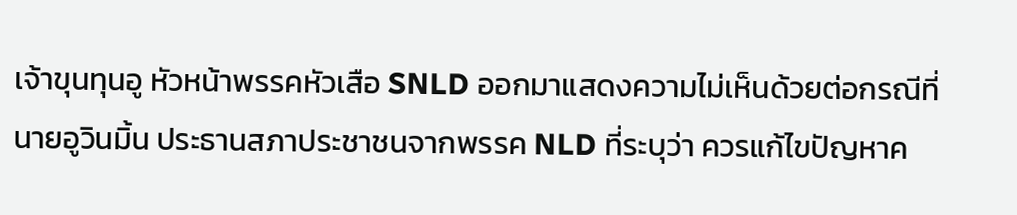เจ้าขุนทุนอู หัวหน้าพรรคหัวเสือ SNLD ออกมาแสดงความไม่เห็นด้วยต่อกรณีที่นายอูวินมิ้น ประธานสภาประชาชนจากพรรค NLD ที่ระบุว่า ควรแก้ไขปัญหาค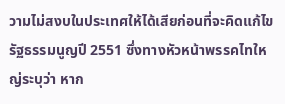วามไม่สงบในประเทศให้ได้เสียก่อนที่จะคิดแก้ไขรัฐธรรมนูญปี 2551 ซึ่งทางหัวหน้าพรรคไทใหญ่ระบุว่า หาก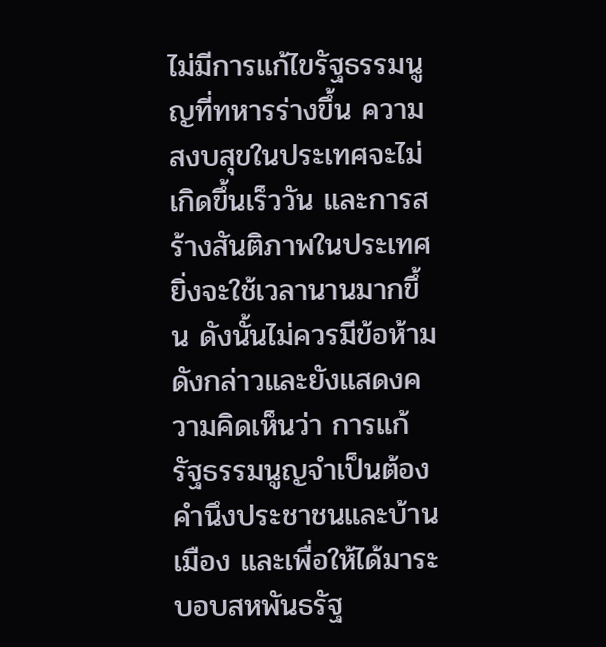ไม่มีการแก้ไขรัฐธรรมนูญที่ทหารร่างขึ้น ความสงบสุขในประเทศจะไม่เกิดขึ้นเร็ววัน และการสร้างสันติภาพในประเทศยิ่งจะใช้เวลานานมากขึ้น ดังนั้นไม่ควรมีข้อห้ามดังกล่าวและยังแสดงความคิดเห็นว่า การแก้รัฐธรรมนูญจำเป็นต้องคำนึงประชาชนและบ้านเมือง และเพื่อให้ได้มาระบอบสหพันธรัฐ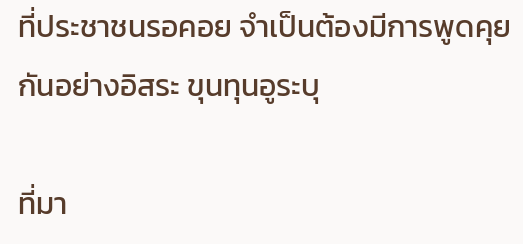ที่ประชาชนรอคอย จำเป็นต้องมีการพูดคุยกันอย่างอิสระ ขุนทุนอูระบุ

ที่มา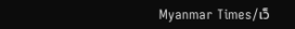Myanmar Times/เว็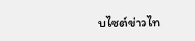บไซต์ข่าวไท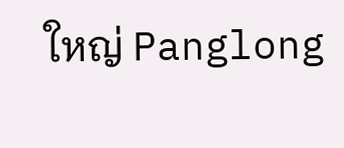ใหญ่ Panglong